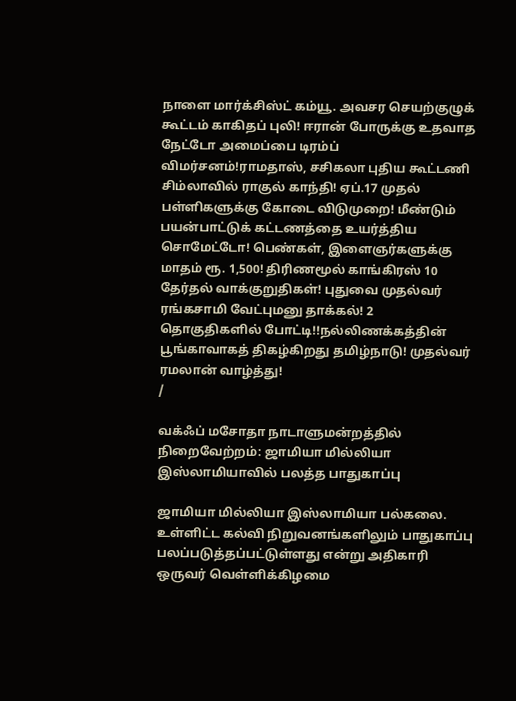நாளை மார்க்சிஸ்ட் கம்யூ. அவசர செயற்குழுக் கூட்டம் காகிதப் புலி! ஈரான் போருக்கு உதவாத நேட்டோ அமைப்பை டிரம்ப் விமர்சனம்!ராமதாஸ், சசிகலா புதிய கூட்டணி சிம்லாவில் ராகுல் காந்தி! ஏப்.17 முதல் பள்ளிகளுக்கு கோடை விடுமுறை! மீண்டும் பயன்பாட்டுக் கட்டணத்தை உயர்த்திய சொமேட்டோ! பெண்கள், இளைஞர்களுக்கு மாதம் ரூ. 1,500! திரிணமூல் காங்கிரஸ் 10 தேர்தல் வாக்குறுதிகள்! புதுவை முதல்வர் ரங்கசாமி வேட்புமனு தாக்கல்! 2 தொகுதிகளில் போட்டி!!நல்லிணக்கத்தின் பூங்காவாகத் திகழ்கிறது தமிழ்நாடு! முதல்வர் ரமலான் வாழ்த்து!
/

வக்ஃப் மசோதா நாடாளுமன்றத்தில் நிறைவேற்றம்: ஜாமியா மில்லியா இஸ்லாமியாவில் பலத்த பாதுகாப்பு

ஜாமியா மில்லியா இஸ்லாமியா பல்கலை. உள்ளிட்ட கல்வி நிறுவனங்களிலும் பாதுகாப்பு பலப்படுத்தப்பட்டுள்ளது என்று அதிகாரி ஒருவர் வெள்ளிக்கிழமை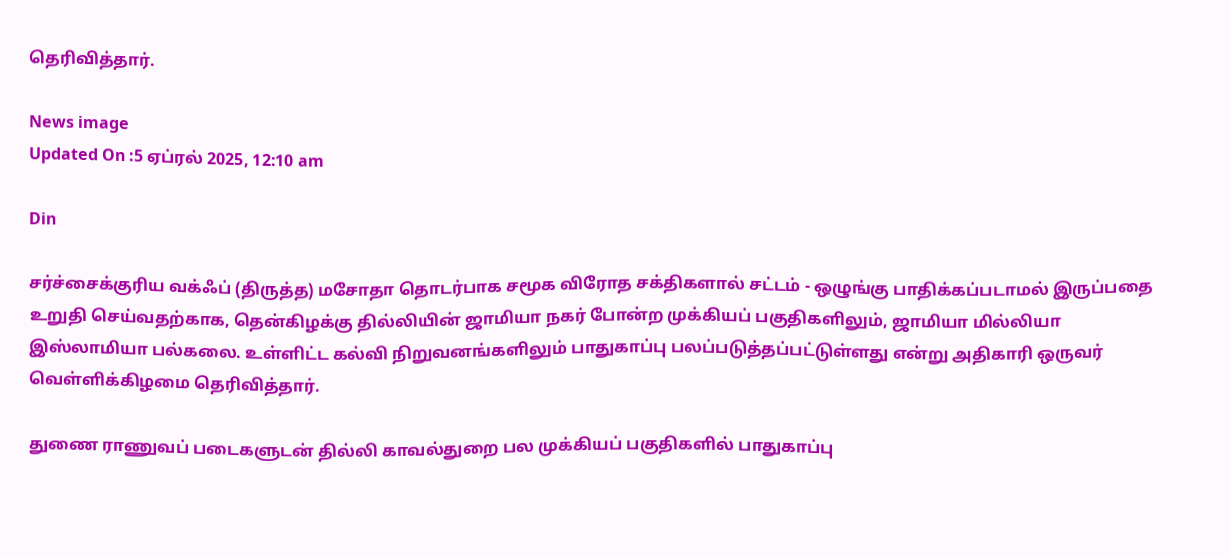தெரிவித்தார்.

News image
Updated On :5 ஏப்ரல் 2025, 12:10 am

Din

சர்ச்சைக்குரிய வக்ஃப் (திருத்த) மசோதா தொடர்பாக சமூக விரோத சக்திகளால் சட்டம் - ஒழுங்கு பாதிக்கப்படாமல் இருப்பதை உறுதி செய்வதற்காக, தென்கிழக்கு தில்லியின் ஜாமியா நகர் போன்ற முக்கியப் பகுதிகளிலும், ஜாமியா மில்லியா இஸ்லாமியா பல்கலை. உள்ளிட்ட கல்வி நிறுவனங்களிலும் பாதுகாப்பு பலப்படுத்தப்பட்டுள்ளது என்று அதிகாரி ஒருவர் வெள்ளிக்கிழமை தெரிவித்தார்.

துணை ராணுவப் படைகளுடன் தில்லி காவல்துறை பல முக்கியப் பகுதிகளில் பாதுகாப்பு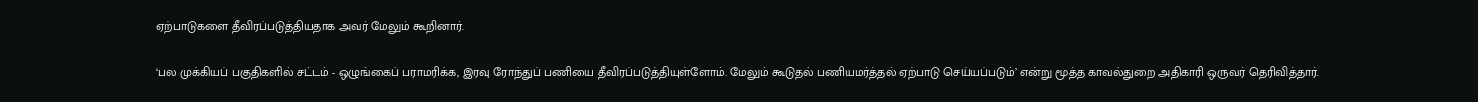ஏற்பாடுகளை தீவிரப்படுத்தியதாக அவர் மேலும் கூறினார்.

‘பல முக்கியப் பகுதிகளில் சட்டம் - ஒழுங்கைப் பராமரிக்க, இரவு ரோந்துப் பணியை தீவிரப்படுத்தியுள்ளோம். மேலும் கூடுதல் பணியமர்த்தல் ஏற்பாடு செய்யப்படும்’ என்று மூத்த காவல்துறை அதிகாரி ஒருவர் தெரிவித்தார்.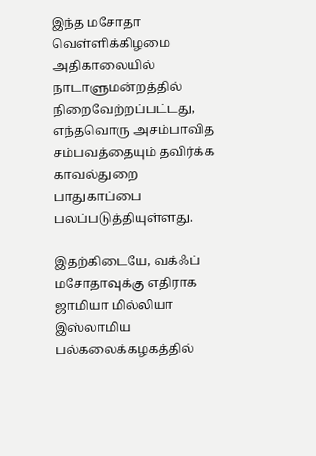இந்த மசோதா வெள்ளிக்கிழமை அதிகாலையில் நாடாளுமன்றத்தில் நிறைவேற்றப்பட்டது, எந்தவொரு அசம்பாவித சம்பவத்தையும் தவிர்க்க காவல்துறை பாதுகாப்பை பலப்படுத்தியுள்ளது.

இதற்கிடையே, வக்ஃப் மசோதாவுக்கு எதிராக ஜாமியா மில்லியா இஸ்லாமிய பல்கலைக்கழகத்தில்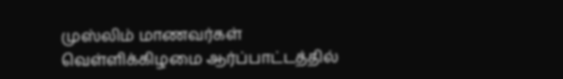முஸ்லிம் மாணவர்கள் வெள்ளிக்கிழமை ஆர்ப்பாட்டத்தில்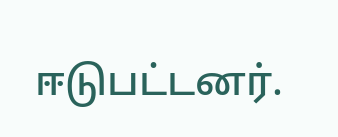ஈடுபட்டனர்.